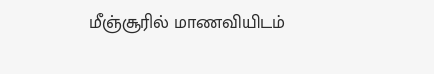மீஞ்சூரில் மாணவியிடம்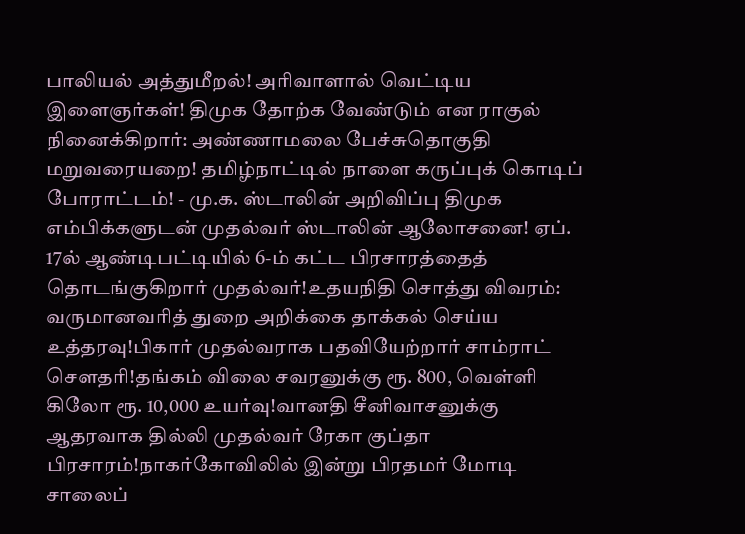பாலியல் அத்துமீறல்! அரிவாளால் வெட்டிய இளைஞர்கள்! திமுக தோற்க வேண்டும் என ராகுல் நினைக்கிறார்: அண்ணாமலை பேச்சுதொகுதி மறுவரையறை! தமிழ்நாட்டில் நாளை கருப்புக் கொடிப் போராட்டம்! - மு.க. ஸ்டாலின் அறிவிப்பு திமுக எம்பிக்களுடன் முதல்வர் ஸ்டாலின் ஆலோசனை! ஏப். 17ல் ஆண்டிபட்டியில் 6-ம் கட்ட பிரசாரத்தைத் தொடங்குகிறார் முதல்வர்!உதயநிதி சொத்து விவரம்: வருமானவரித் துறை அறிக்கை தாக்கல் செய்ய உத்தரவு!பிகார் முதல்வராக பதவியேற்றார் சாம்ராட் சௌதரி!தங்கம் விலை சவரனுக்கு ரூ. 800, வெள்ளி கிலோ ரூ. 10,000 உயர்வு!வானதி சீனிவாசனுக்கு ஆதரவாக தில்லி முதல்வர் ரேகா குப்தா பிரசாரம்!நாகர்கோவிலில் இன்று பிரதமர் மோடி சாலைப்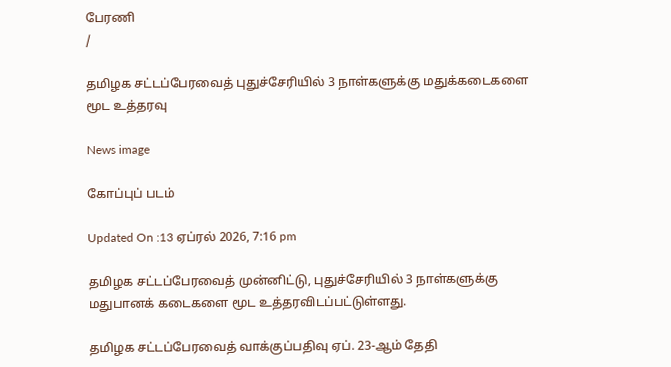பேரணி
/

தமிழக சட்டப்பேரவைத் புதுச்சேரியில் 3 நாள்களுக்கு மதுக்கடைகளை மூட உத்தரவு

News image

கோப்புப் படம்

Updated On :13 ஏப்ரல் 2026, 7:16 pm

தமிழக சட்டப்பேரவைத் முன்னிட்டு, புதுச்சேரியில் 3 நாள்களுக்கு மதுபானக் கடைகளை மூட உத்தரவிடப்பட்டுள்ளது.

தமிழக சட்டப்பேரவைத் வாக்குப்பதிவு ஏப். 23-ஆம் தேதி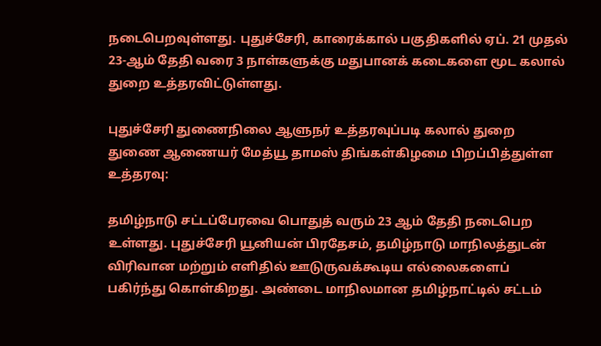நடைபெறவுள்ளது. புதுச்சேரி, காரைக்கால் பகுதிகளில் ஏப். 21 முதல் 23-ஆம் தேதி வரை 3 நாள்களுக்கு மதுபானக் கடைகளை மூட கலால் துறை உத்தரவிட்டுள்ளது.

புதுச்சேரி துணைநிலை ஆளுநர் உத்தரவுப்படி கலால் துறை துணை ஆணையர் மேத்யூ தாமஸ் திங்கள்கிழமை பிறப்பித்துள்ள உத்தரவு:

தமிழ்நாடு சட்டப்பேரவை பொதுத் வரும் 23 ஆம் தேதி நடைபெற உள்ளது. புதுச்சேரி யூனியன் பிரதேசம், தமிழ்நாடு மாநிலத்துடன் விரிவான மற்றும் எளிதில் ஊடுருவக்கூடிய எல்லைகளைப் பகிர்ந்து கொள்கிறது. அண்டை மாநிலமான தமிழ்நாட்டில் சட்டம்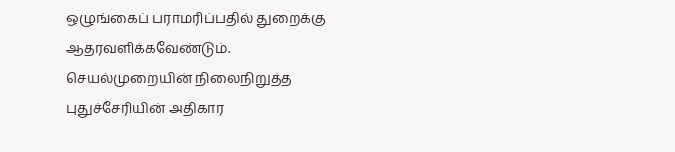ஒழுங்கைப் பராமரிப்பதில் துறைக்கு ஆதரவளிக்கவேண்டும். செயல்முறையின் நிலைநிறுத்த புதுச்சேரியின் அதிகார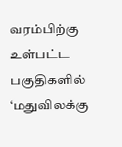வரம்பிற்கு உள்பட்ட பகுதிகளில் ‘மதுவிலக்கு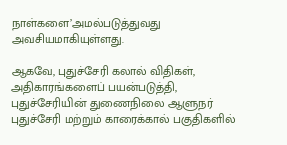நாள்களை’அமல்படுத்துவது அவசியமாகியுள்ளது.

ஆகவே, புதுச்சேரி கலால் விதிகள், அதிகாரங்களைப் பயன்படுத்தி, புதுச்சேரியின் துணைநிலை ஆளுநர் புதுச்சேரி மற்றும் காரைக்கால் பகுதிகளில்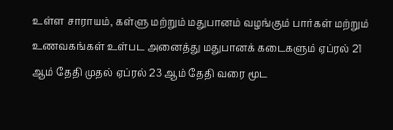உள்ள சாராயம், கள்ளு மற்றும் மதுபானம் வழங்கும் பார்கள் மற்றும் உணவகங்கள் உள்பட அனைத்து மதுபானக் கடைகளும் ஏப்ரல் 21 ஆம் தேதி முதல் ஏப்ரல் 23 ஆம் தேதி வரை மூட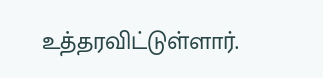உத்தரவிட்டுள்ளார்.